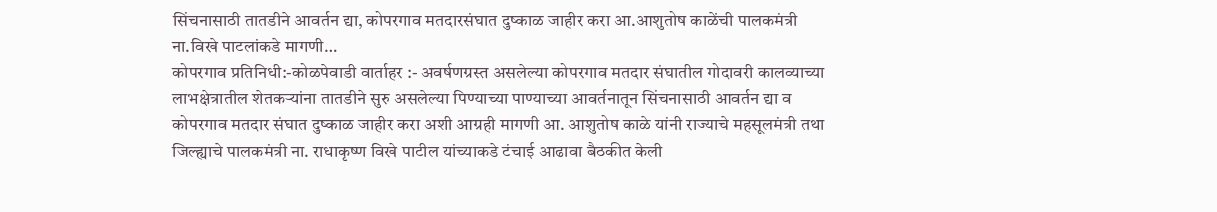सिंचनासाठी तातडीने आवर्तन द्या, कोपरगाव मतदारसंघात दुष्काळ जाहीर करा आ.आशुतोष काळेंची पालकमंत्री ना.विखे पाटलांकडे मागणी…
कोपरगाव प्रतिनिधी:-कोळपेवाडी वार्ताहर :- अवर्षणग्रस्त असलेल्या कोपरगाव मतदार संघातील गोदावरी कालव्याच्या लाभक्षेत्रातील शेतकऱ्यांना तातडीने सुरु असलेल्या पिण्याच्या पाण्याच्या आवर्तनातून सिंचनासाठी आवर्तन द्या व कोपरगाव मतदार संघात दुष्काळ जाहीर करा अशी आग्रही मागणी आ. आशुतोष काळे यांनी राज्याचे महसूलमंत्री तथा जिल्ह्याचे पालकमंत्री ना. राधाकृष्ण विखे पाटील यांच्याकडे टंचाई आढावा बैठकीत केली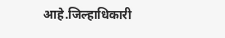आहे.जिल्हाधिकारी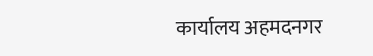कार्यालय अहमदनगर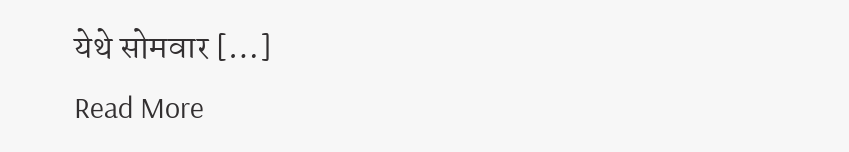येथे सोमवार […]
Read More